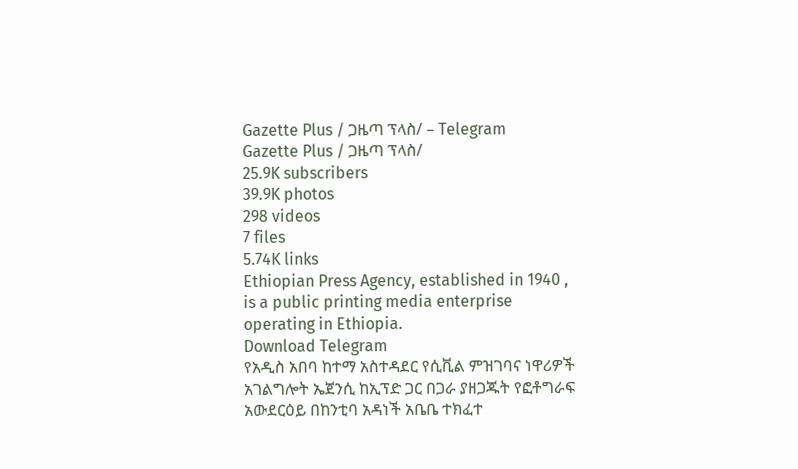Gazette Plus / ጋዜጣ ፕላስ/ – Telegram
Gazette Plus / ጋዜጣ ፕላስ/
25.9K subscribers
39.9K photos
298 videos
7 files
5.74K links
Ethiopian Press Agency, established in 1940 , is a public printing media enterprise operating in Ethiopia.
Download Telegram
የአዲስ አበባ ከተማ አስተዳደር የሲቪል ምዝገባና ነዋሪዎች አገልግሎት ኤጀንሲ ከኢፕድ ጋር በጋራ ያዘጋጁት የፎቶግራፍ አውደርዕይ በከንቲባ አዳነች አቤቤ ተክፈተ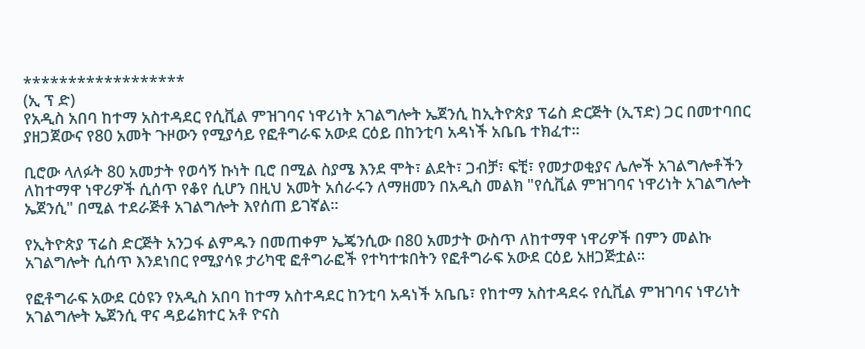******************
(ኢ ፕ ድ)
የአዲስ አበባ ከተማ አስተዳደር የሲቪል ምዝገባና ነዋሪነት አገልግሎት ኤጀንሲ ከኢትዮጵያ ፕሬስ ድርጅት (ኢፕድ) ጋር በመተባበር ያዘጋጀውና የ80 አመት ጉዞውን የሚያሳይ የፎቶግራፍ አውደ ርዕይ በከንቲባ አዳነች አቤቤ ተክፈተ።

ቢሮው ላለፉት 80 አመታት የወሳኝ ኩነት ቢሮ በሚል ስያሜ እንደ ሞት፣ ልደት፣ ጋብቻ፣ ፍቺ፣ የመታወቂያና ሌሎች አገልግሎቶችን ለከተማዋ ነዋሪዎች ሲሰጥ የቆየ ሲሆን በዚህ አመት አሰራሩን ለማዘመን በአዲስ መልክ "የሲቪል ምዝገባና ነዋሪነት አገልግሎት ኤጀንሲ" በሚል ተደራጅቶ አገልግሎት እየሰጠ ይገኛል።

የኢትዮጵያ ፕሬስ ድርጅት አንጋፋ ልምዱን በመጠቀም ኤጄንሲው በ80 አመታት ውስጥ ለከተማዋ ነዋሪዎች በምን መልኩ አገልግሎት ሲሰጥ እንደነበር የሚያሳዩ ታሪካዊ ፎቶግራፎች የተካተቱበትን የፎቶግራፍ አውደ ርዕይ አዘጋጅቷል።

የፎቶግራፍ አውደ ርዕዩን የአዲስ አበባ ከተማ አስተዳደር ከንቲባ አዳነች አቤቤ፣ የከተማ አስተዳደሩ የሲቪል ምዝገባና ነዋሪነት አገልግሎት ኤጀንሲ ዋና ዳይሬክተር አቶ ዮናስ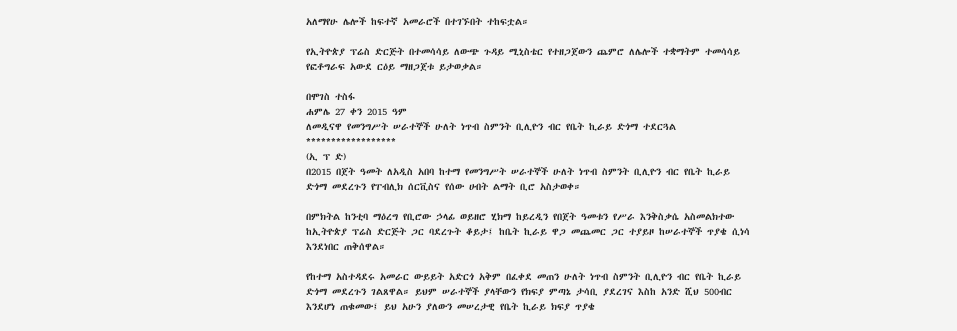አለማየሁ ሌሎች ከፍተኛ አመራሮች በተገኙበት ተከፍቷል።

የኢትዮጵያ ፕሬስ ድርጅት በተመሳሳይ ለውጭ ጉዳይ ሚኒስቴር የተዘጋጀውን ጨምሮ ለሌሎች ተቋማትም ተመሳሳይ የፎቶግራፍ አውደ ርዕይ ማዘጋጀቱ ይታወቃል።

በሞገስ ተስፋ
ሐምሌ 27 ቀን 2015 ዓም
ለመዲናዋ የመንግሥት ሠራተኞች ሁለት ነጥብ ስምንት ቢሊዮን ብር የቤት ኪራይ ድጎማ ተደርጓል
******************
(ኢ ፕ ድ)
በ2015 በጀት ዓመት ለአዲስ አበባ ከተማ የመንግሥት ሠራተኞች ሁለት ነጥብ ስምንት ቢሊዮን ብር የቤት ኪራይ ድጎማ መደረጉን የፐብሊክ ሰርቪስና የሰው ሀብት ልማት ቢሮ አስታወቀ።

በምክትል ከንቲባ ማዕረግ የቢሮው ኃላፊ ወይዘሮ ሂክማ ከይረዲን የበጀት ዓመቱን የሥራ እንቅስቃሴ አስመልክተው ከኢትዮጵያ ፕሬስ ድርጅት ጋር ባደረጉት ቆይታ፤ ከቤት ኪራይ ዋጋ መጨመር ጋር ተያይዞ ከሠራተኞች ጥያቄ ሲነሳ እንደነበር ጠቅሰዋል።

የከተማ አስተዳደሩ አመራር ውይይት አድርጎ አቅም በፈቀደ መጠን ሁለት ነጥብ ስምንት ቢሊዮን ብር የቤት ኪራይ ድጎማ መደረጉን ገልጸዋል። ይህም ሠራተኞች ያላቸውን የክፍያ ምጣኔ ታሳቢ ያደረገና እስከ አንድ ሺህ 500ብር እንደሆነ ጠቁመው፤ ይህ አሁን ያለውን መሠረታዊ የቤት ኪራይ ክፍያ ጥያቄ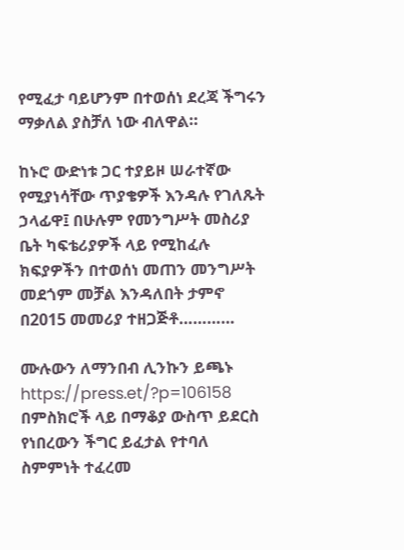የሚፈታ ባይሆንም በተወሰነ ደረጃ ችግሩን ማቃለል ያስቻለ ነው ብለዋል።

ከኑሮ ውድነቱ ጋር ተያይዞ ሠራተኛው የሚያነሳቸው ጥያቄዎች እንዳሉ የገለጹት ኃላፊዋ፤ በሁሉም የመንግሥት መስሪያ ቤት ካፍቴሪያዎች ላይ የሚከፈሉ ክፍያዎችን በተወሰነ መጠን መንግሥት መደጎም መቻል እንዳለበት ታምኖ በ2015 መመሪያ ተዘጋጅቶ…………

ሙሉውን ለማንበብ ሊንኩን ይጫኑ
https://press.et/?p=106158
በምስክሮች ላይ በማቆያ ውስጥ ይደርስ የነበረውን ችግር ይፈታል የተባለ ስምምነት ተፈረመ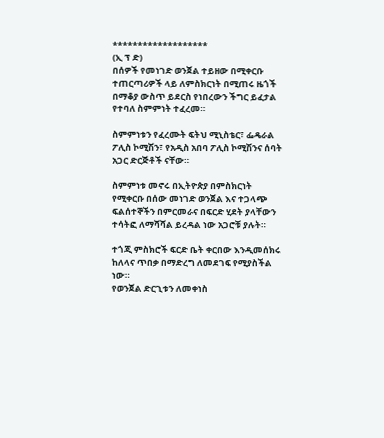*******************
(ኢ ፕ ድ)
በሰዎች የመነገድ ወንጀል ተይዘው በሚቀርቡ ተጠርጣሪዎች ላይ ለምስክርነት በሚጠሩ ዜጎች በማቆያ ውስጥ ይደርስ የነበረውን ችግር ይፈታል የተባለ ስምምነት ተፈረመ።

ስምምነቱን የፈረሙት ፍትህ ሚኒስቴር፣ ፌዴራል ፖሊስ ኮሚሽን፣ የአዲስ አበባ ፖሊስ ኮሚሽንና ሰባት አጋር ድርጅቶች ናቸው።

ስምምነቱ መኖሩ በኢትዮጵያ በምስክርነት የሚቀርቡ በሰው መነገድ ወንጀል እና ተጋላጭ ፍልሰተኞችን በምርመራና በፍርድ ሂደት ያላቸውን ተሳትፎ ለማሻሻል ይረዳል ነው አጋሮቹ ያሉት።

ተጎጂ ምስክሮች ፍርድ ቤት ቀርበው እንዲመሰክሩ ከለላና ጥበቃ በማድረግ ለመደገፍ የሚያስችል ነው።
የወንጀል ድርጊቱን ለመቀነስ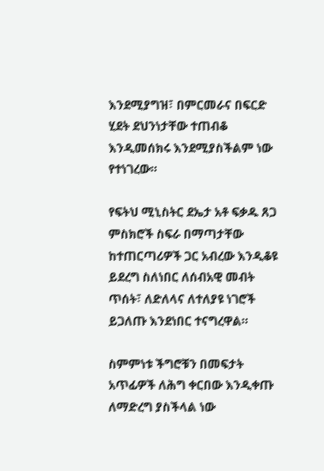እንደሚያግዝ፣ በምርመራና በፍርድ ሂደት ደህንነታቸው ተጠብቆ እንዲመሰክሩ እንደሚያስችልም ነው የተነገረው።

የፍትህ ሚኒስትር ደኤታ አቶ ፍቃዱ ጸጋ ምስክሮች ስፍራ በማጣታቸው ከተጠርጣሪዎች ጋር አብረው እንዲቆዩ ይደረግ ስለነበር ለሰብአዊ መብት ጥሰት፣ ለድለላና ለተለያዩ ነገሮች ይጋለጡ እንደነበር ተናግረዋል።

ስምምነቱ ችግሮቹን በመፍታት አጥፊዎች ለሕግ ቀርበው እንዲቀጡ ለማድረግ ያስችላል ነው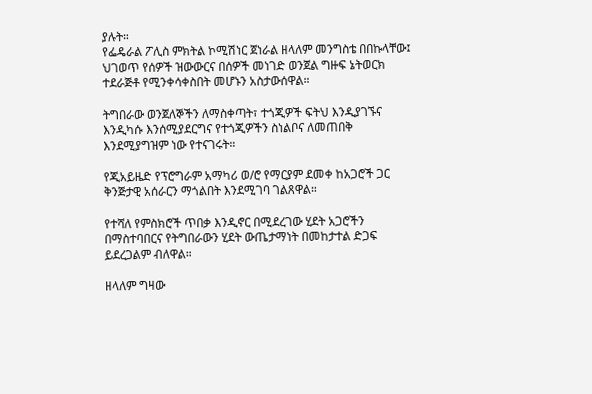ያሉት።
የፌዴራል ፖሊስ ምክትል ኮሚሽነር ጀነራል ዘላለም መንግስቴ በበኩላቸው፤ ህገወጥ የሰዎች ዝውውርና በሰዎች መነገድ ወንጀል ግዙፍ ኔትወርክ ተደራጅቶ የሚንቀሳቀስበት መሆኑን አስታውሰዋል።

ትግበራው ወንጀለኞችን ለማስቀጣት፣ ተጎጂዎች ፍትህ እንዲያገኙና እንዲካሱ እንሰሚያደርግና የተጎጂዎችን ስነልቦና ለመጠበቅ እንደሚያግዝም ነው የተናገሩት።

የጂአይዜድ የፕሮግራም አማካሪ ወ/ሮ የማርያም ደመቀ ከአጋሮች ጋር ቅንጅታዊ አሰራርን ማጎልበት እንደሚገባ ገልጸዋል።

የተሻለ የምስክሮች ጥበቃ እንዲኖር በሚደረገው ሂደት አጋሮችን በማስተባበርና የትግበራውን ሂደት ውጤታማነት በመከታተል ድጋፍ ይደረጋልም ብለዋል።

ዘላለም ግዛው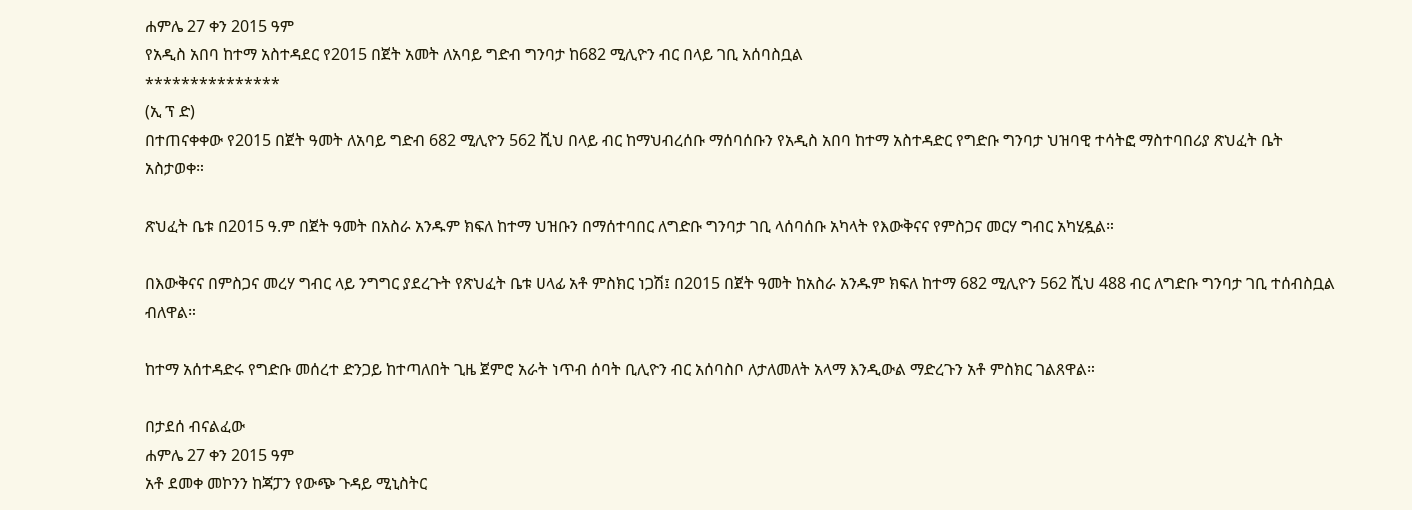ሐምሌ 27 ቀን 2015 ዓም
የአዲስ አበባ ከተማ አስተዳደር የ2015 በጀት አመት ለአባይ ግድብ ግንባታ ከ682 ሚሊዮን ብር በላይ ገቢ አሰባስቧል
***************
(ኢ ፕ ድ)
በተጠናቀቀው የ2015 በጀት ዓመት ለአባይ ግድብ 682 ሚሊዮን 562 ሺህ በላይ ብር ከማህብረሰቡ ማሰባሰቡን የአዲስ አበባ ከተማ አስተዳድር የግድቡ ግንባታ ህዝባዊ ተሳትፎ ማስተባበሪያ ጽህፈት ቤት አስታወቀ።

ጽህፈት ቤቱ በ2015 ዓ.ም በጀት ዓመት በአስራ አንዱም ክፍለ ከተማ ህዝቡን በማሰተባበር ለግድቡ ግንባታ ገቢ ላሰባሰቡ አካላት የእውቅናና የምስጋና መርሃ ግብር አካሂዷል።

በእውቅናና በምስጋና መረሃ ግብር ላይ ንግግር ያደረጉት የጽህፈት ቤቱ ሀላፊ አቶ ምስክር ነጋሽ፤ በ2015 በጀት ዓመት ከአስራ አንዱም ክፍለ ከተማ 682 ሚሊዮን 562 ሺህ 488 ብር ለግድቡ ግንባታ ገቢ ተሰብስቧል ብለዋል።

ከተማ አሰተዳድሩ የግድቡ መሰረተ ድንጋይ ከተጣለበት ጊዜ ጀምሮ አራት ነጥብ ሰባት ቢሊዮን ብር አሰባስቦ ለታለመለት አላማ እንዲውል ማድረጉን አቶ ምስክር ገልጸዋል።

በታደሰ ብናልፈው
ሐምሌ 27 ቀን 2015 ዓም
አቶ ደመቀ መኮንን ከጃፓን የውጭ ጉዳይ ሚኒስትር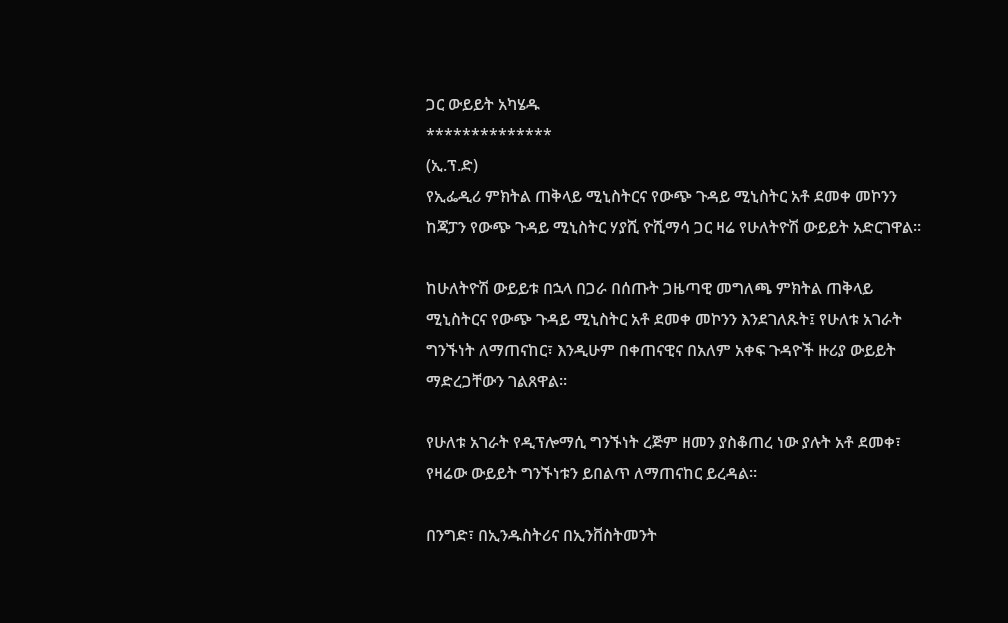ጋር ውይይት አካሄዱ
**************
(ኢ.ፕ.ድ)
የኢፌዲሪ ምክትል ጠቅላይ ሚኒስትርና የውጭ ጉዳይ ሚኒስትር አቶ ደመቀ መኮንን ከጃፓን የውጭ ጉዳይ ሚኒስትር ሃያሺ ዮሺማሳ ጋር ዛሬ የሁለትዮሽ ውይይት አድርገዋል፡፡

ከሁለትዮሽ ውይይቱ በኋላ በጋራ በሰጡት ጋዜጣዊ መግለጫ ምክትል ጠቅላይ ሚኒስትርና የውጭ ጉዳይ ሚኒስትር አቶ ደመቀ መኮንን እንደገለጹት፤ የሁለቱ አገራት ግንኙነት ለማጠናከር፣ እንዲሁም በቀጠናዊና በአለም አቀፍ ጉዳዮች ዙሪያ ውይይት ማድረጋቸውን ገልጸዋል።

የሁለቱ አገራት የዲፕሎማሲ ግንኙነት ረጅም ዘመን ያስቆጠረ ነው ያሉት አቶ ደመቀ፣ የዛሬው ውይይት ግንኙነቱን ይበልጥ ለማጠናከር ይረዳል።

በንግድ፣ በኢንዱስትሪና በኢንቨስትመንት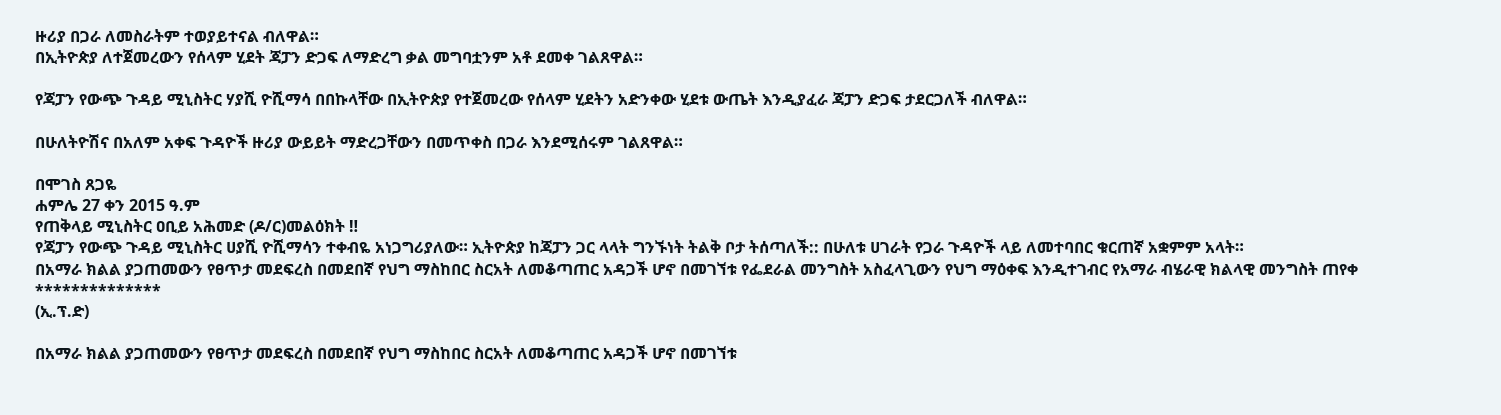ዙሪያ በጋራ ለመስራትም ተወያይተናል ብለዋል።
በኢትዮጵያ ለተጀመረውን የሰላም ሂደት ጃፓን ድጋፍ ለማድረግ ቃል መግባቷንም አቶ ደመቀ ገልጸዋል።

የጃፓን የውጭ ጉዳይ ሚኒስትር ሃያሺ ዮሺማሳ በበኩላቸው በኢትዮጵያ የተጀመረው የሰላም ሂደትን አድንቀው ሂደቱ ውጤት እንዲያፈራ ጃፓን ድጋፍ ታደርጋለች ብለዋል።

በሁለትዮሽና በአለም አቀፍ ጉዳዮች ዙሪያ ውይይት ማድረጋቸውን በመጥቀስ በጋራ እንደሚሰሩም ገልጸዋል።

በሞገስ ጸጋዬ
ሐምሌ 27 ቀን 2015 ዓ.ም
የጠቅላይ ሚኒስትር ዐቢይ አሕመድ (ዶ/ር)መልዕክት ‼
የጃፓን የውጭ ጉዳይ ሚኒስትር ሀያሺ ዮሺማሳን ተቀብዬ አነጋግሪያለው። ኢትዮጵያ ከጃፓን ጋር ላላት ግንኙነት ትልቅ ቦታ ትሰጣለች:: በሁለቱ ሀገራት የጋራ ጉዳዮች ላይ ለመተባበር ቁርጠኛ አቋምም አላት።
በአማራ ክልል ያጋጠመውን የፀጥታ መደፍረስ በመደበኛ የህግ ማስከበር ስርአት ለመቆጣጠር አዳጋች ሆኖ በመገኘቱ የፌደራል መንግስት አስፈላጊውን የህግ ማዕቀፍ እንዲተገብር የአማራ ብሄራዊ ክልላዊ መንግስት ጠየቀ
**************
(ኢ.ፕ.ድ)

በአማራ ክልል ያጋጠመውን የፀጥታ መደፍረስ በመደበኛ የህግ ማስከበር ስርአት ለመቆጣጠር አዳጋች ሆኖ በመገኘቱ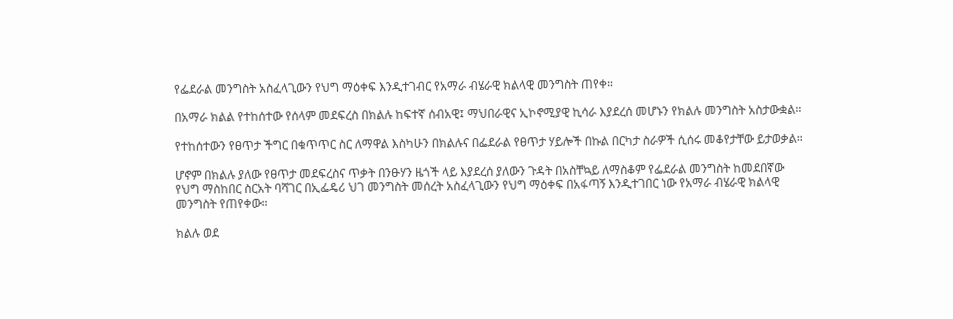የፌደራል መንግስት አስፈላጊውን የህግ ማዕቀፍ እንዲተገብር የአማራ ብሄራዊ ክልላዊ መንግስት ጠየቀ።

በአማራ ክልል የተከሰተው የሰላም መደፍረስ በክልሉ ከፍተኛ ሰብአዊ፤ ማህበራዊና ኢኮኖሚያዊ ኪሳራ እያደረሰ መሆኑን የክልሉ መንግስት አስታውቋል።

የተከሰተውን የፀጥታ ችግር በቁጥጥር ስር ለማዋል እስካሁን በክልሉና በፌደራል የፀጥታ ሃይሎች በኩል በርካታ ስራዎች ሲሰሩ መቆየታቸው ይታወቃል።

ሆኖም በክልሉ ያለው የፀጥታ መደፍረስና ጥቃት በንፁሃን ዜጎች ላይ እያደረሰ ያለውን ጉዳት በአስቸኳይ ለማስቆም የፌደራል መንግስት ከመደበኛው የህግ ማስከበር ስርአት ባሻገር በኢፌዴሪ ህገ መንግስት መሰረት አስፈላጊውን የህግ ማዕቀፍ በአፋጣኝ እንዲተገበር ነው የአማራ ብሄራዊ ክልላዊ መንግስት የጠየቀው።

ክልሉ ወደ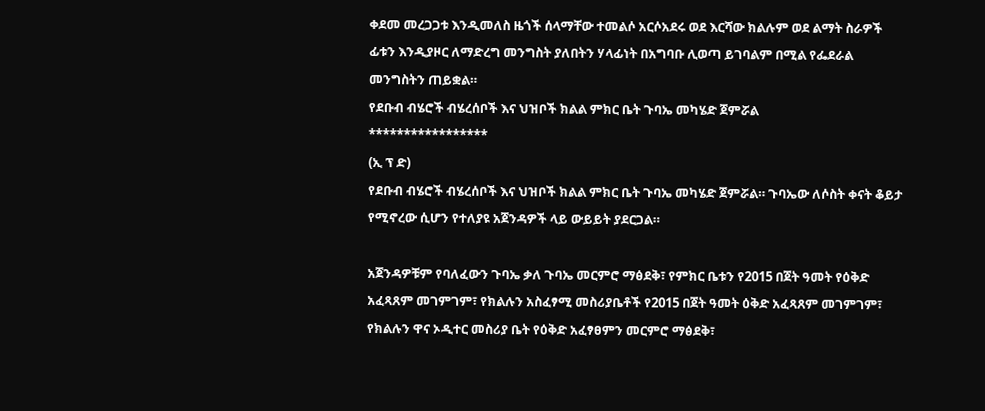ቀደመ መረጋጋቱ እንዲመለስ ዜጎች ሰላማቸው ተመልሶ አርሶአደሩ ወደ እርሻው ክልሉም ወደ ልማት ስራዎች ፊቱን እንዲያዞር ለማድረግ መንግስት ያለበትን ሃላፊነት በአግባቡ ሊወጣ ይገባልም በሚል የፌደራል መንግስትን ጠይቋል።
የደቡብ ብሄሮች ብሄረሰቦች እና ህዝቦች ክልል ምክር ቤት ጉባኤ መካሄድ ጀምሯል
*****************
(ኢ ፕ ድ)
የደቡብ ብሄሮች ብሄረሰቦች እና ህዝቦች ክልል ምክር ቤት ጉባኤ መካሄድ ጀምሯል። ጉባኤው ለሶስት ቀናት ቆይታ የሚኖረው ሲሆን የተለያዩ አጀንዳዎች ላይ ውይይት ያደርጋል።

አጀንዳዎቹም የባለፈውን ጉባኤ ቃለ ጉባኤ መርምሮ ማፅደቅ፣ የምክር ቤቱን የ2015 በጀት ዓመት የዕቅድ አፈጻጸም መገምገም፣ የክልሉን አስፈፃሚ መስሪያቤቶች የ2015 በጀት ዓመት ዕቅድ አፈጻጸም መገምገም፣ የክልሉን ዋና ኦዲተር መስሪያ ቤት የዕቅድ አፈፃፀምን መርምሮ ማፅደቅ፣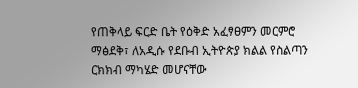የጠቅላይ ፍርድ ቤት የዕቅድ አፈፃፀምን መርምሮ ማፅደቅ፣ ለአዲሱ የደቡብ ኢትዮጵያ ክልል የስልጣን ርክክብ ማካሄድ መሆናቸው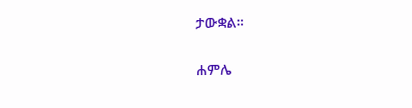ታውቋል።

ሐምሌ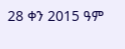28 ቀን 2015 ዓም